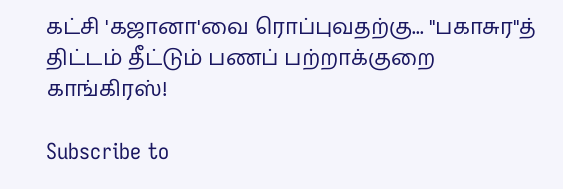கட்சி 'கஜானா'வை ரொப்புவதற்கு... "பகாசுர"த் திட்டம் தீட்டும் பணப் பற்றாக்குறை காங்கிரஸ்!

Subscribe to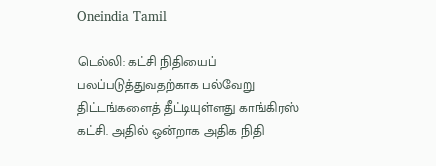Oneindia Tamil

டெல்லி: கட்சி நிதியைப் பலப்படுத்துவதற்காக பல்வேறு திட்டங்களைத் தீட்டியுள்ளது காங்கிரஸ் கட்சி. அதில் ஒன்றாக அதிக நிதி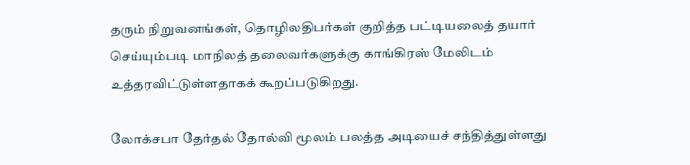தரும் நிறுவனங்கள், தொழிலதிபர்கள் குறித்த பட்டியலைத் தயார் செய்யும்படி மாநிலத் தலைவர்களுக்கு காங்கிரஸ் மேலிடம் உத்தரவிட்டுள்ளதாகக் கூறப்படுகிறது.

லோக்சபா தேர்தல் தோல்வி மூலம் பலத்த அடியைச் சந்தித்துள்ளது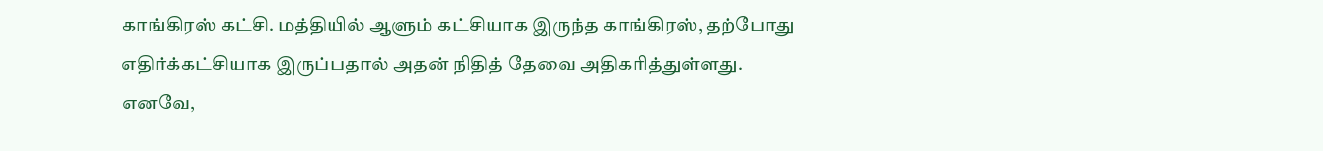காங்கிரஸ் கட்சி. மத்தியில் ஆளும் கட்சியாக இருந்த காங்கிரஸ், தற்போது எதிர்க்கட்சியாக இருப்பதால் அதன் நிதித் தேவை அதிகரித்துள்ளது. எனவே,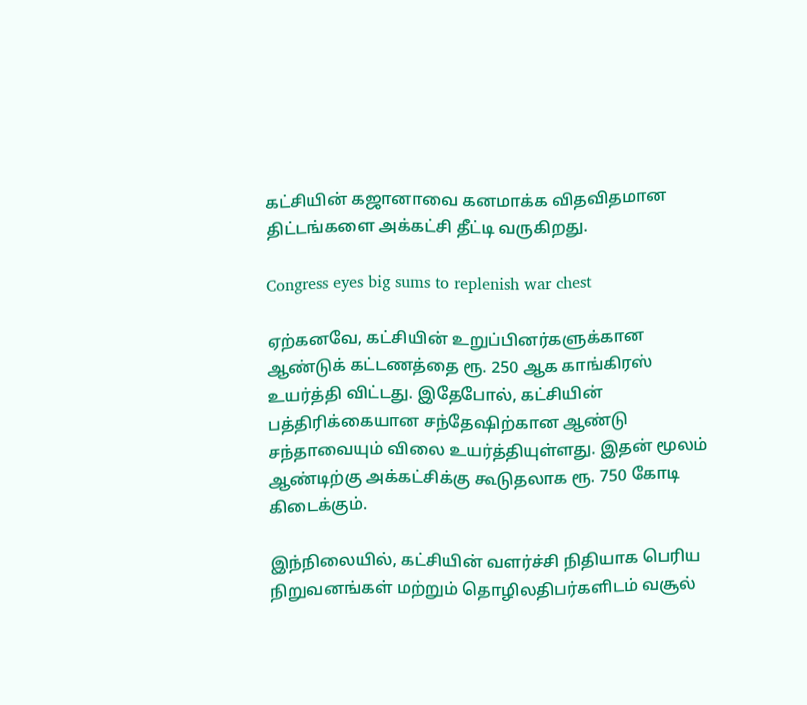கட்சியின் கஜானாவை கனமாக்க விதவிதமான திட்டங்களை அக்கட்சி தீட்டி வருகிறது.

Congress eyes big sums to replenish war chest

ஏற்கனவே, கட்சியின் உறுப்பினர்களுக்கான ஆண்டுக் கட்டணத்தை ரூ. 250 ஆக காங்கிரஸ் உயர்த்தி விட்டது. இதேபோல், கட்சியின் பத்திரிக்கையான சந்தேஷிற்கான ஆண்டு சந்தாவையும் விலை உயர்த்தியுள்ளது. இதன் மூலம் ஆண்டிற்கு அக்கட்சிக்கு கூடுதலாக ரூ. 750 கோடி கிடைக்கும்.

இந்நிலையில், கட்சியின் வளர்ச்சி நிதியாக பெரிய நிறுவனங்கள் மற்றும் தொழிலதிபர்களிடம் வசூல்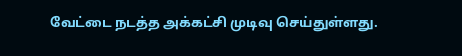வேட்டை நடத்த அக்கட்சி முடிவு செய்துள்ளது.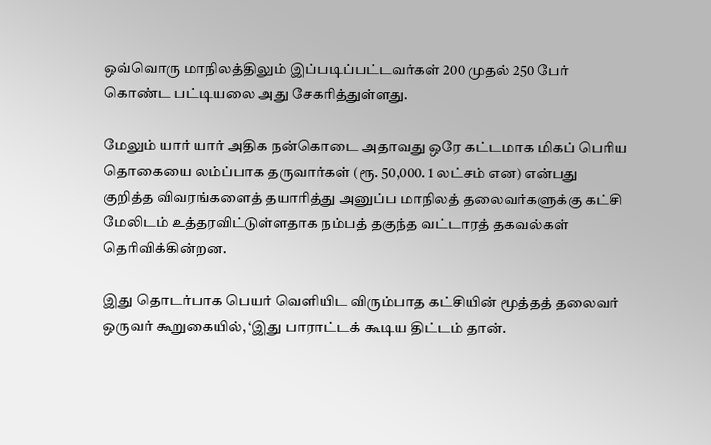ஒவ்வொரு மாநிலத்திலும் இப்படிப்பட்டவர்கள் 200 முதல் 250 பேர் கொண்ட பட்டியலை அது சேகரித்துள்ளது.

மேலும் யார் யார் அதிக நன்கொடை அதாவது ஒரே கட்டமாக மிகப் பெரிய தொகையை லம்ப்பாக தருவார்கள் (ரூ. 50,000. 1 லட்சம் என) என்பது குறித்த விவரங்களைத் தயாரித்து அனுப்ப மாநிலத் தலைவர்களுக்கு கட்சி மேலிடம் உத்தரவிட்டுள்ளதாக நம்பத் தகுந்த வட்டாரத் தகவல்கள் தெரிவிக்கின்றன.

இது தொடர்பாக பெயர் வெளியிட விரும்பாத கட்சியின் மூத்தத் தலைவர் ஒருவர் கூறுகையில், ‘இது பாராட்டக் கூடிய திட்டம் தான்.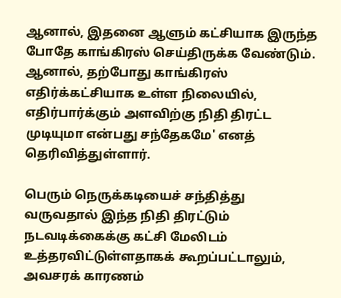ஆனால், இதனை ஆளும் கட்சியாக இருந்த போதே காங்கிரஸ் செய்திருக்க வேண்டும். ஆனால், தற்போது காங்கிரஸ் எதிர்க்கட்சியாக உள்ள நிலையில், எதிர்பார்க்கும் அளவிற்கு நிதி திரட்ட முடியுமா என்பது சந்தேகமே' எனத் தெரிவித்துள்ளார்.

பெரும் நெருக்கடியைச் சந்தித்து வருவதால் இந்த நிதி திரட்டும் நடவடிக்கைக்கு கட்சி மேலிடம் உத்தரவிட்டுள்ளதாகக் கூறப்பட்டாலும், அவசரக் காரணம்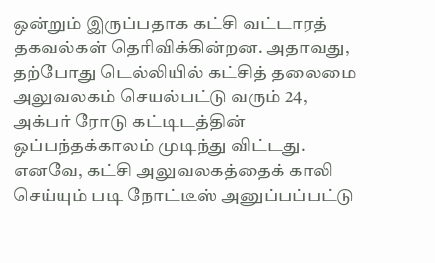ஒன்றும் இருப்பதாக கட்சி வட்டாரத் தகவல்கள் தெரிவிக்கின்றன. அதாவது, தற்போது டெல்லியில் கட்சித் தலைமை அலுவலகம் செயல்பட்டு வரும் 24, அக்பர் ரோடு கட்டிடத்தின் ஒப்பந்தக்காலம் முடிந்து விட்டது. எனவே, கட்சி அலுவலகத்தைக் காலி செய்யும் படி நோட்டீஸ் அனுப்பப்பட்டு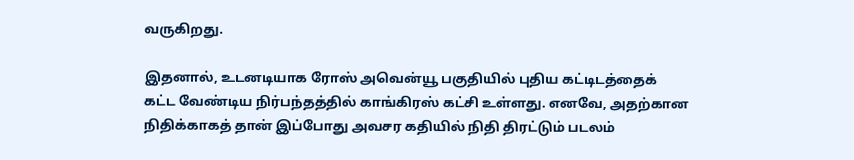வருகிறது.

இதனால், உடனடியாக ரோஸ் அவென்யூ பகுதியில் புதிய கட்டிடத்தைக் கட்ட வேண்டிய நிர்பந்தத்தில் காங்கிரஸ் கட்சி உள்ளது. எனவே, அதற்கான நிதிக்காகத் தான் இப்போது அவசர கதியில் நிதி திரட்டும் படலம்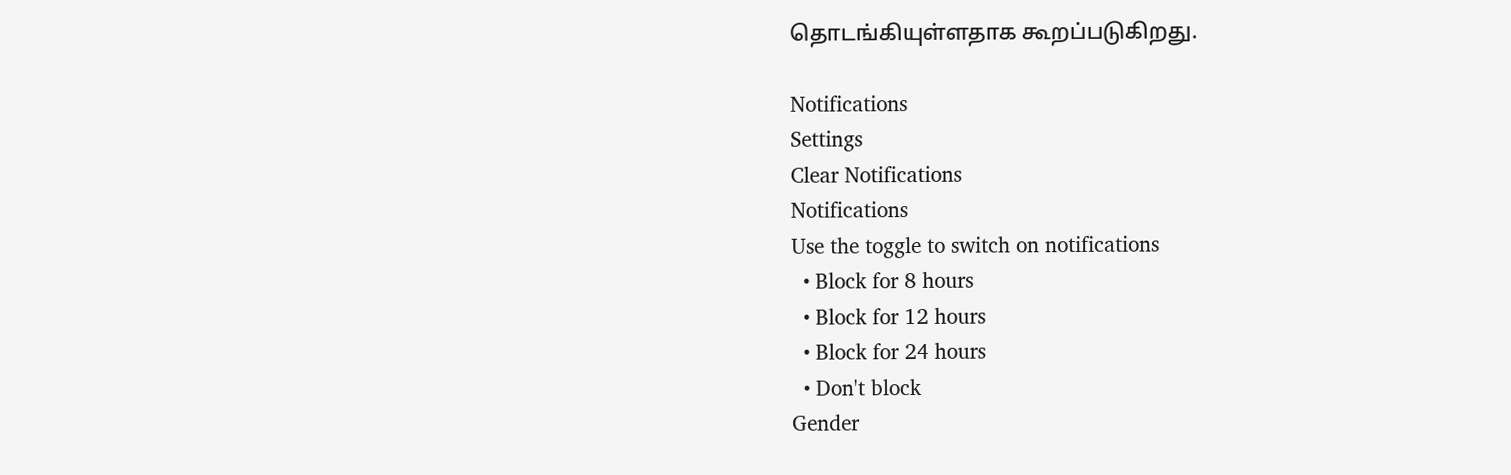தொடங்கியுள்ளதாக கூறப்படுகிறது.

Notifications
Settings
Clear Notifications
Notifications
Use the toggle to switch on notifications
  • Block for 8 hours
  • Block for 12 hours
  • Block for 24 hours
  • Don't block
Gender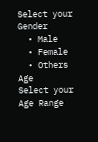Select your Gender
  • Male
  • Female
  • Others
Age
Select your Age Range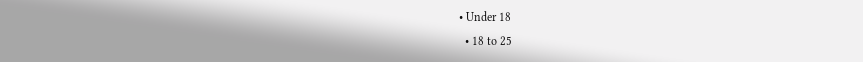• Under 18
  • 18 to 25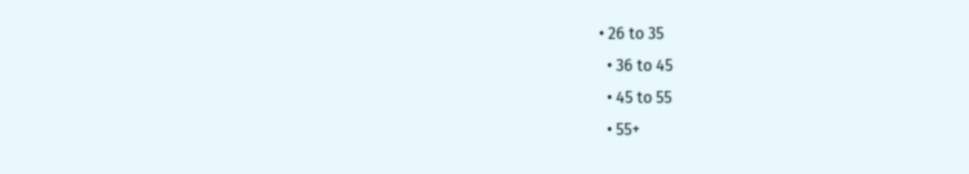• 26 to 35
  • 36 to 45
  • 45 to 55
  • 55+